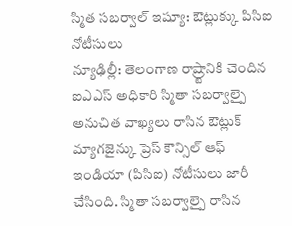స్మిత సబర్వాల్ ఇష్యూ: ఔట్లుక్కు పిసిఐ నోటీసులు
న్యూఢిల్లీ: తెలంగాణ రాష్ర్టానికి చెందిన ఐఎఎస్ అధికారి స్మితా సబర్వాల్పై అనుచిత వాఖ్యలు రాసిన ఔట్లుక్ మ్యాగజైన్కు ప్రెస్ కౌన్సిల్ ఆఫ్ ఇండియా (పిసిఐ) నోటీసులు జారీ చేసింది. స్మితా సబర్వాల్పై రాసిన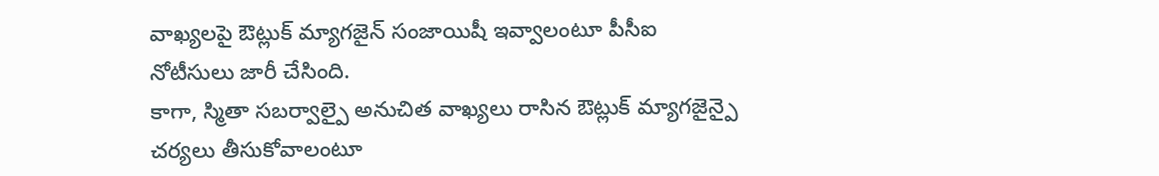వాఖ్యలపై ఔట్లుక్ మ్యాగజైన్ సంజాయిషీ ఇవ్వాలంటూ పీసీఐ నోటీసులు జారీ చేసింది.
కాగా, స్మితా సబర్వాల్పై అనుచిత వాఖ్యలు రాసిన ఔట్లుక్ మ్యాగజైన్పై చర్యలు తీసుకోవాలంటూ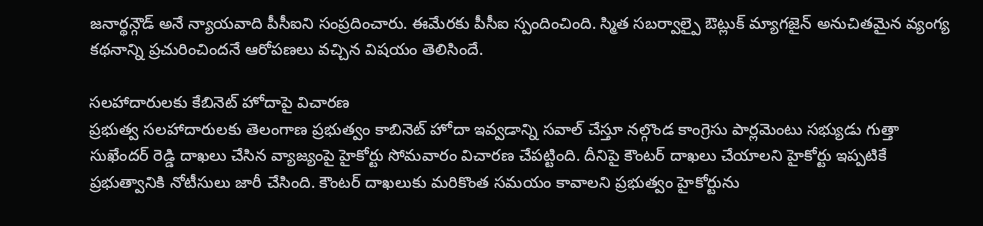జనార్థన్గౌడ్ అనే న్యాయవాది పీసీఐని సంప్రదించారు. ఈమేరకు పీసీఐ స్పందించింది. స్మిత సబర్వాల్పై ఔట్లుక్ మ్యాగజైన్ అనుచితమైన వ్యంగ్య కథనాన్ని ప్రచురించిందనే ఆరోపణలు వచ్చిన విషయం తెలిసిందే.

సలహాదారులకు కేబినెట్ హోదాపై విచారణ
ప్రభుత్వ సలహాదారులకు తెలంగాణ ప్రభుత్వం కాబినెట్ హోదా ఇవ్వడాన్ని సవాల్ చేస్తూ నల్గొండ కాంగ్రెసు పార్లమెంటు సభ్యుడు గుత్తా సుఖేందర్ రెడ్డి దాఖలు చేసిన వ్యాజ్యంపై హైకోర్టు సోమవారం విచారణ చేపట్టింది. దీనిపై కౌంటర్ దాఖలు చేయాలని హైకోర్టు ఇప్పటికే ప్రభుత్వానికి నోటీసులు జారీ చేసింది. కౌంటర్ దాఖలుకు మరికొంత సమయం కావాలని ప్రభుత్వం హైకోర్టును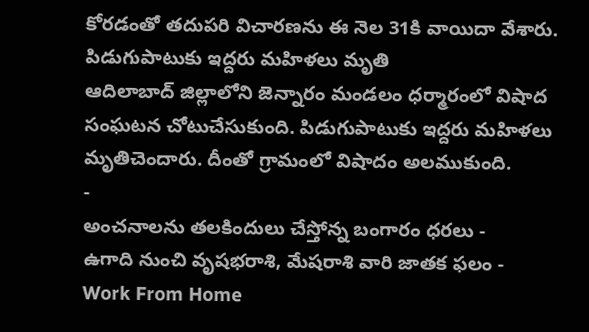కోరడంతో తదుపరి విచారణను ఈ నెల 31కి వాయిదా వేశారు.
పిడుగుపాటుకు ఇద్దరు మహిళలు మృతి
ఆదిలాబాద్ జిల్లాలోని జెన్నారం మండలం ధర్మారంలో విషాద సంఘటన చోటుచేసుకుంది. పిడుగుపాటుకు ఇద్దరు మహిళలు మృతిచెందారు. దీంతో గ్రామంలో విషాదం అలముకుంది.
-
అంచనాలను తలకిందులు చేస్తోన్న బంగారం ధరలు -
ఉగాది నుంచి వృషభరాశి, మేషరాశి వారి జాతక ఫలం -
Work From Home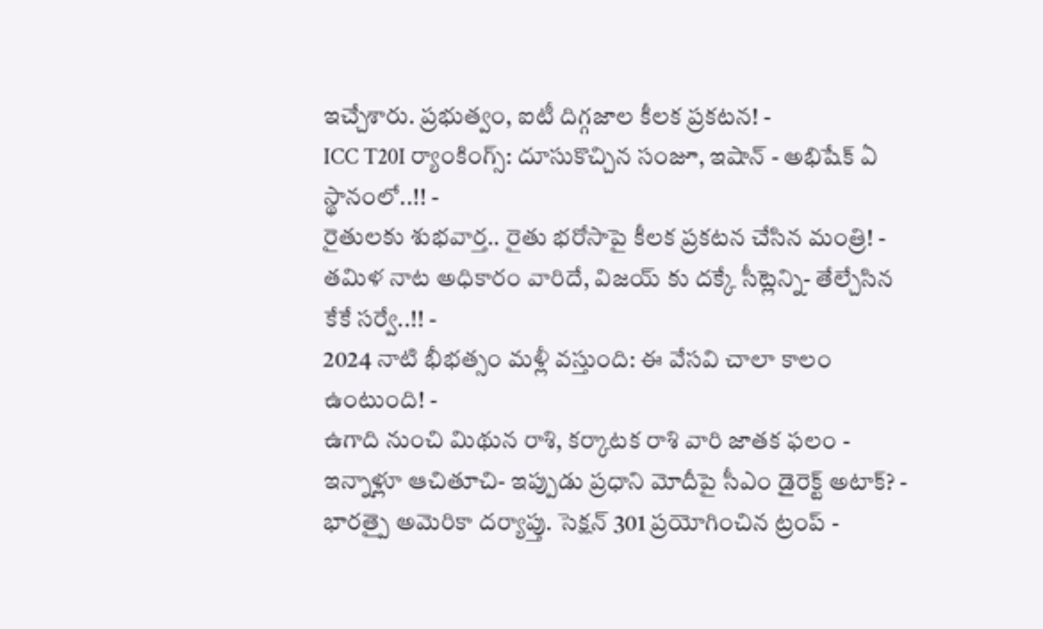ఇచ్చేశారు. ప్రభుత్వం, ఐటీ దిగ్గజాల కీలక ప్రకటన! -
ICC T20I ర్యాంకింగ్స్: దూసుకొచ్చిన సంజూ, ఇషాన్ - అభిషేక్ ఏ స్థానంలో..!! -
రైతులకు శుభవార్త.. రైతు భరోసాపై కీలక ప్రకటన చేసిన మంత్రి! -
తమిళ నాట అధికారం వారిదే, విజయ్ కు దక్కే సీట్లెన్ని- తేల్చేసిన కేకే సర్వే..!! -
2024 నాటి భీభత్సం మళ్లీ వస్తుంది: ఈ వేసవి చాలా కాలం ఉంటుంది! -
ఉగాది నుంచి మిథున రాశి, కర్కాటక రాశి వారి జాతక ఫలం -
ఇన్నాళ్లూ ఆచితూచి- ఇప్పుడు ప్రధాని మోదీపై సీఎం డైరెక్ట్ అటాక్? -
భారత్పై అమెరికా దర్యాప్తు. సెక్షన్ 301 ప్రయోగించిన ట్రంప్ -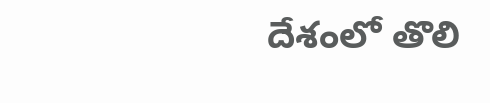దేశంలో తొలి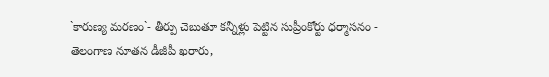`కారుణ్య మరణం`- తీర్పు చెబుతూ కన్నీళ్లు పెట్టిన సుప్రీంకోర్టు ధర్మాసనం -
తెలంగాణ నూతన డీజీపీ ఖరారు,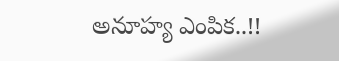అనూహ్య ఎంపిక..!!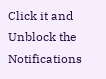Click it and Unblock the Notifications